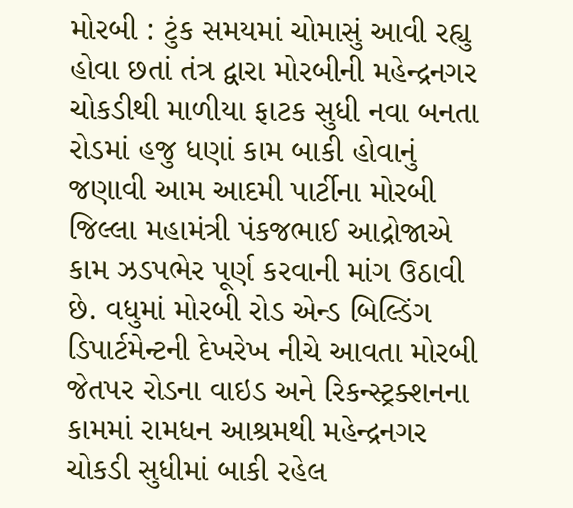મોરબી : ટુંક સમયમાં ચોમાસું આવી રહ્યુ હોવા છતાં તંત્ર દ્વારા મોરબીની મહેન્દ્રનગર ચોકડીથી માળીયા ફાટક સુધી નવા બનતા રોડમાં હજુ ધણાં કામ બાકી હોવાનું જણાવી આમ આદમી પાર્ટીના મોરબી જિલ્લા મહામંત્રી પંકજભાઈ આદ્રોજાએ કામ ઝડપભેર પૂર્ણ કરવાની માંગ ઉઠાવી છે. વધુમાં મોરબી રોડ એન્ડ બિલ્ડિંગ ડિપાર્ટમેન્ટની દેખરેખ નીચે આવતા મોરબી જેતપર રોડના વાઇડ અને રિકન્સ્ટ્રક્શનના કામમાં રામધન આશ્રમથી મહેન્દ્રનગર ચોકડી સુધીમાં બાકી રહેલ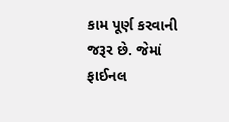કામ પૂર્ણ કરવાની જરૂર છે. જેમાં ફાઈનલ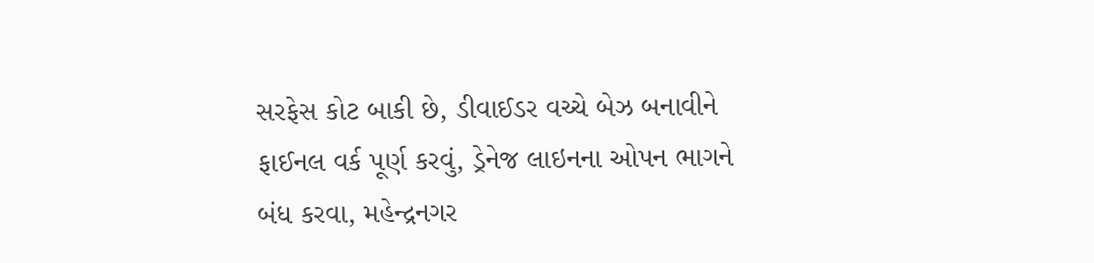સરફેસ કોટ બાકી છે, ડીવાઈડર વચ્ચે બેઝ બનાવીને ફાઈનલ વર્ક પૂર્ણ કરવું, ડ્રેનેજ લાઇનના ઓપન ભાગને બંધ કરવા, મહેન્દ્રનગર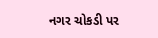નગર ચોકડી પર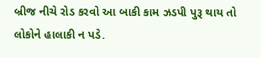બ્રીજ નીચે રોડ કરવો આ બાકી કામ ઝડપી પુરૂ થાય તો લોકોને હાલાકી ન પડે.